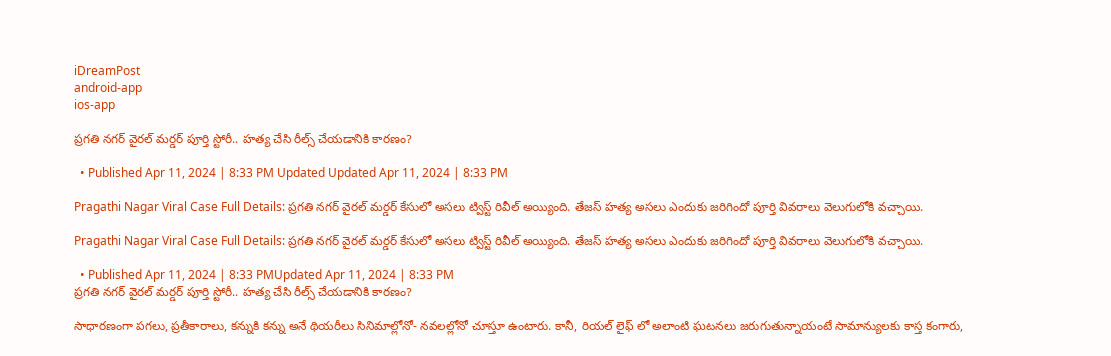iDreamPost
android-app
ios-app

ప్రగతి నగర్ వైరల్ మర్డర్ పూర్తి స్టోరీ.. హత్య చేసి రీల్స్ చేయడానికి కారణం?

  • Published Apr 11, 2024 | 8:33 PM Updated Updated Apr 11, 2024 | 8:33 PM

Pragathi Nagar Viral Case Full Details: ప్రగతి నగర్ వైరల్ మర్డర్ కేసులో అసలు ట్విస్ట్ రివీల్ అయ్యింది. తేజస్ హత్య అసలు ఎందుకు జరిగిందో పూర్తి వివరాలు వెలుగులోకి వచ్చాయి.

Pragathi Nagar Viral Case Full Details: ప్రగతి నగర్ వైరల్ మర్డర్ కేసులో అసలు ట్విస్ట్ రివీల్ అయ్యింది. తేజస్ హత్య అసలు ఎందుకు జరిగిందో పూర్తి వివరాలు వెలుగులోకి వచ్చాయి.

  • Published Apr 11, 2024 | 8:33 PMUpdated Apr 11, 2024 | 8:33 PM
ప్రగతి నగర్ వైరల్ మర్డర్ పూర్తి స్టోరీ.. హత్య చేసి రీల్స్ చేయడానికి కారణం?

సాధారణంగా పగలు, ప్రతీకారాలు, కన్నుకి కన్ను అనే థియరీలు సినిమాల్లోనో- నవలల్లోనో చూస్తూ ఉంటారు. కానీ, రియల్ లైఫ్ లో అలాంటి ఘటనలు జరుగుతున్నాయంటే సామాన్యులకు కాస్త కంగారు,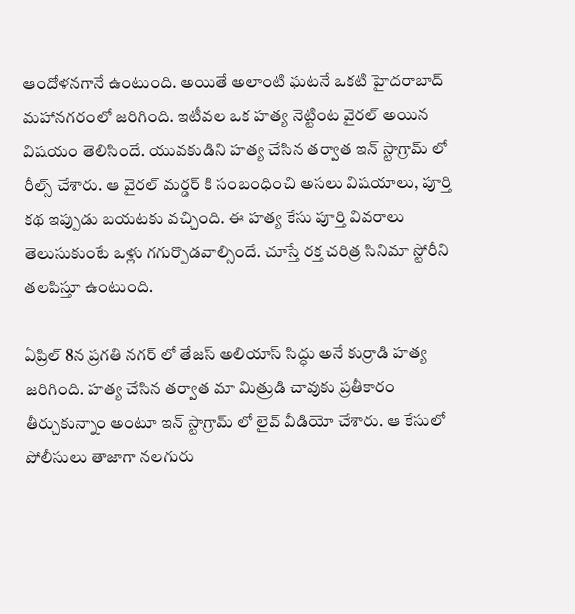ఆందోళనగానే ఉంటుంది. అయితే అలాంటి ఘటనే ఒకటి హైదరాబాద్ మహానగరంలో జరిగింది. ఇటీవల ఒక హత్య నెట్టింట వైరల్ అయిన విషయం తెలిసిందే. యువకుడిని హత్య చేసిన తర్వాత ఇన్ స్టాగ్రామ్ లో రీల్స్ చేశారు. ఆ వైరల్ మర్డర్ కి సంబంధించి అసలు విషయాలు, పూర్తి కథ ఇప్పుడు బయటకు వచ్చింది. ఈ హత్య కేసు పూర్తి వివరాలు తెలుసుకుంటే ఒళ్లు గగుర్పొడవాల్సిందే. చూస్తే రక్త చరిత్ర సినిమా స్టోరీని తలపిస్తూ ఉంటుంది.

ఏప్రిల్ 8న ప్రగతి నగర్ లో తేజస్ అలియాస్ సిద్ధు అనే కుర్రాడి హత్య జరిగింది. హత్య చేసిన తర్వాత మా మిత్రుడి చావుకు ప్రతీకారం తీర్చుకున్నాం అంటూ ఇన్ స్టాగ్రామ్ లో లైవ్ వీడియో చేశారు. ఆ కేసులో పోలీసులు తాజాగా నలగురు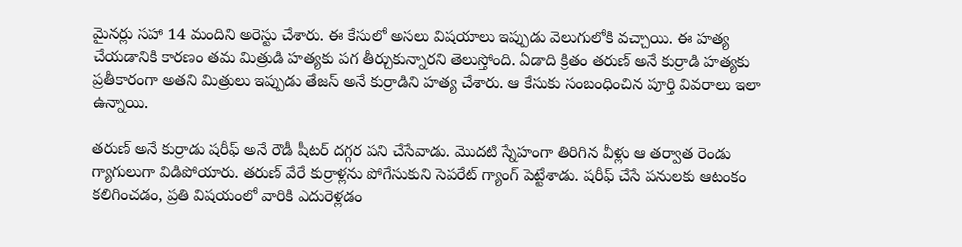మైనర్లు సహా 14 మందిని అరెస్టు చేశారు. ఈ కేసులో అసలు విషయాలు ఇప్పుడు వెలుగులోకి వచ్చాయి. ఈ హత్య చేయడానికి కారణం తమ మిత్రుడి హత్యకు పగ తీర్చుకున్నారని తెలుస్తోంది. ఏడాది క్రితం తరుణ్ అనే కుర్రాడి హత్యకు ప్రతీకారంగా అతని మిత్రులు ఇప్పుడు తేజస్ అనే కుర్రాడిని హత్య చేశారు. ఆ కేసుకు సంబంధించిన పూర్తి వివరాలు ఇలా ఉన్నాయి.

తరుణ్ అనే కుర్రాడు షరీఫ్ అనే రౌడీ షీటర్ దగ్గర పని చేసేవాడు. మొదటి స్నేహంగా తిరిగిన వీళ్లు ఆ తర్వాత రెండు గ్యాగులుగా విడిపోయారు. తరుణ్ వేరే కుర్రాళ్లను పోగేసుకుని సెపరేట్ గ్యాంగ్ పెట్టేశాడు. షరీఫ్ చేసే పనులకు ఆటంకం కలిగించడం, ప్రతి విషయంలో వారికి ఎదురెళ్లడం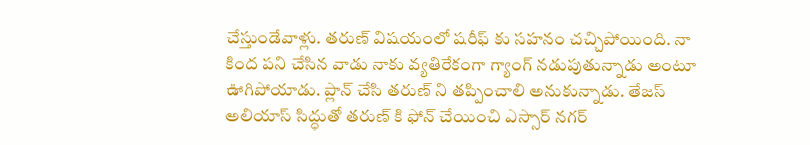చేస్తుండేవాళ్లు. తరుణ్ విషయంలో షరీఫ్ కు సహనం చచ్చిపోయింది. నా కింద పని చేసిన వాడు నాకు వ్యతిరేకంగా గ్యాంగ్ నడుపుతున్నాడు అంటూ ఊగిపోయాడు. ప్లాన్ చేసి తరుణ్ ని తప్పించాలి అనుకున్నాడు. తేజస్ అలియాస్ సిద్ధుతో తరుణ్ కి ఫోన్ చేయించి ఎస్సార్ నగర్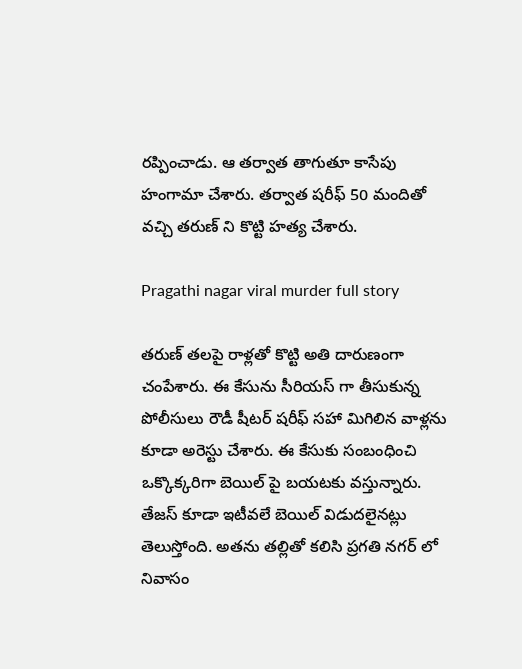రప్పించాడు. ఆ తర్వాత తాగుతూ కాసేపు హంగామా చేశారు. తర్వాత షరీఫ్ 50 మందితో వచ్చి తరుణ్ ని కొట్టి హత్య చేశారు.

Pragathi nagar viral murder full story

తరుణ్ తలపై రాళ్లతో కొట్టి అతి దారుణంగా చంపేశారు. ఈ కేసును సీరియస్ గా తీసుకున్న పోలీసులు రౌడీ షీటర్ షరీఫ్ సహా మిగిలిన వాళ్లను కూడా అరెస్టు చేశారు. ఈ కేసుకు సంబంధించి ఒక్కొక్కరిగా బెయిల్ పై బయటకు వస్తున్నారు. తేజస్ కూడా ఇటీవలే బెయిల్ విడుదలైనట్లు తెలుస్తోంది. అతను తల్లితో కలిసి ప్రగతి నగర్ లో నివాసం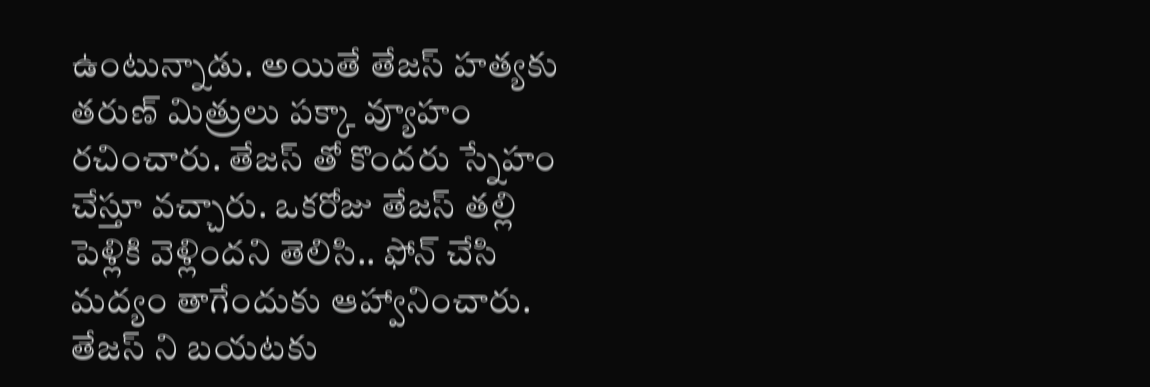ఉంటున్నాడు. అయితే తేజస్ హత్యకు తరుణ్ మిత్రులు పక్కా వ్యూహం రచించారు. తేజస్ తో కొందరు స్నేహం చేస్తూ వచ్చారు. ఒకరోజు తేజస్ తల్లి పెళ్లికి వెళ్లిందని తెలిసి.. ఫోన్ చేసి మద్యం తాగేందుకు ఆహ్వానించారు. తేజస్ ని బయటకు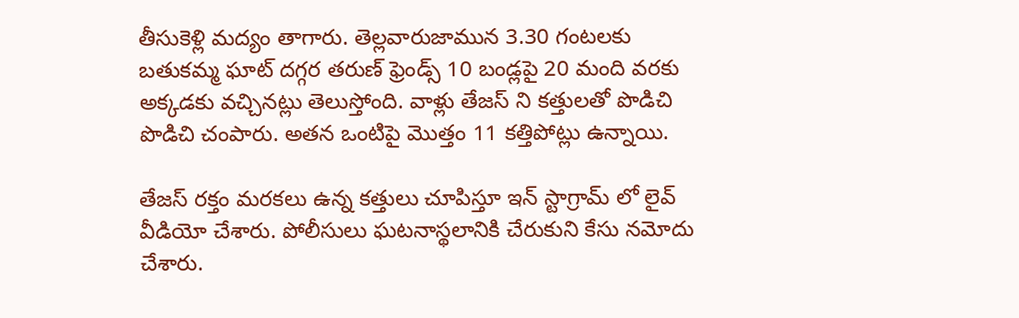తీసుకెళ్లి మద్యం తాగారు. తెల్లవారుజామున 3.30 గంటలకు బతుకమ్మ ఘాట్ దగ్గర తరుణ్ ఫ్రెండ్స్ 10 బండ్లపై 20 మంది వరకు అక్కడకు వచ్చినట్లు తెలుస్తోంది. వాళ్లు తేజస్ ని కత్తులతో పొడిచి పొడిచి చంపారు. అతన ఒంటిపై మొత్తం 11 కత్తిపోట్లు ఉన్నాయి.

తేజస్ రక్తం మరకలు ఉన్న కత్తులు చూపిస్తూ ఇన్ స్టాగ్రామ్ లో లైవ్ వీడియో చేశారు. పోలీసులు ఘటనాస్థలానికి చేరుకుని కేసు నమోదు చేశారు.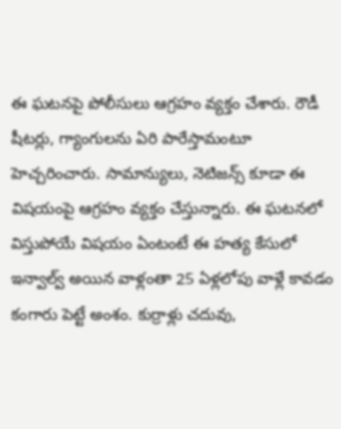ఈ ఘటనపై పోలీసులు ఆగ్రహం వ్యక్తం చేశారు. రౌడీ షీటర్లు, గ్యాంగులను ఏరి పారేస్తామంటూ హెచ్చరించారు. సామాన్యులు, నెటిజన్స్ కూడా ఈ విషయంపై ఆగ్రహం వ్యక్తం చేస్తున్నారు. ఈ ఘటనలో విస్తుపోయే విషయం ఏంటంటే ఈ హత్య కేసులో ఇన్వాల్వ్ అయిన వాళ్లంతా 25 ఏళ్లలోపు వాళ్లే కావడం కంగారు పెట్టే అంశం. కుర్రాళ్లు చదువు,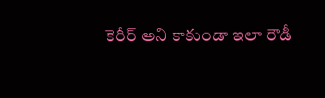కెరీర్ అని కాకుండా ఇలా రౌడీ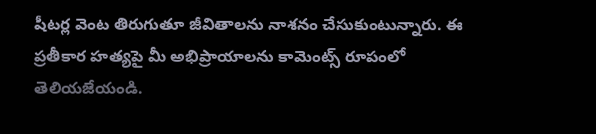షీటర్ల వెంట తిరుగుతూ జీవితాలను నాశనం చేసుకుంటున్నారు. ఈ ప్రతీకార హత్యపై మీ అభిప్రాయాలను కామెంట్స్ రూపంలో తెలియజేయండి.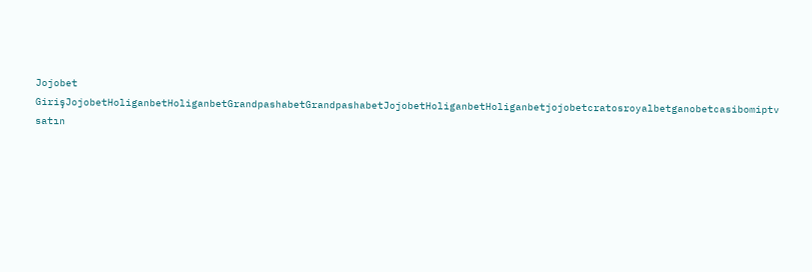Jojobet GirişJojobetHoliganbetHoliganbetGrandpashabetGrandpashabetJojobetHoliganbetHoliganbetjojobetcratosroyalbetganobetcasibomiptv satın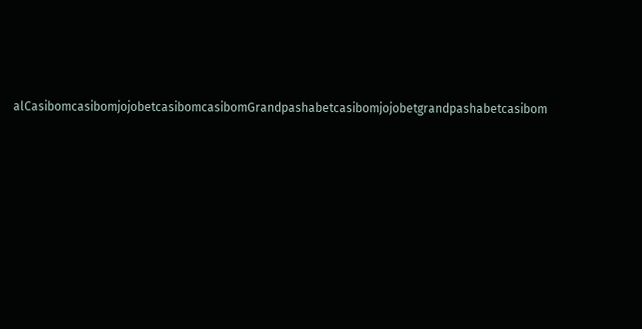alCasibomcasibomjojobetcasibomcasibomGrandpashabetcasibomjojobetgrandpashabetcasibom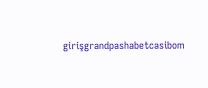girişgrandpashabetcasibom